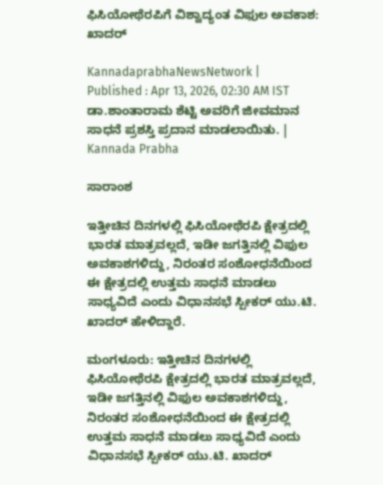ಫಿಸಿಯೋಥೆರಪಿಗೆ ವಿಶ್ವಾದ್ಯಂತ ವಿಫುಲ ಅವಕಾಶ: ಖಾದರ್‌

KannadaprabhaNewsNetwork |
Published : Apr 13, 2026, 02:30 AM IST
ಡಾ.ಶಾಂತಾರಾಮ ಶೆಟ್ಟಿ ಅವರಿಗೆ ಜೀವಮಾನ ಸಾಧನೆ ಪ್ರಶಸ್ತಿ ಪ್ರದಾನ ಮಾಡಲಾಯಿತು. | Kannada Prabha

ಸಾರಾಂಶ

ಇತ್ತೀಚಿನ ದಿನಗಳಲ್ಲಿ ಫಿಸಿಯೋಥೆರಪಿ ಕ್ಷೇತ್ರದಲ್ಲಿ ಭಾರತ ಮಾತ್ರವಲ್ಲದೆ, ಇಡೀ ಜಗತ್ತಿನಲ್ಲಿ ವಿಫುಲ ಅವಕಾಶಗಳಿದ್ದು, ನಿರಂತರ ಸಂಶೋಧನೆಯಿಂದ ಈ ಕ್ಷೇತ್ರದಲ್ಲಿ ಉತ್ತಮ ಸಾಧನೆ ಮಾಡಲು ಸಾಧ್ಯವಿದೆ ಎಂದು ವಿಧಾನಸಭೆ ಸ್ಪೀಕರ್‌ ಯು.ಟಿ. ಖಾದರ್‌ ಹೇಳಿದ್ದಾರೆ.

ಮಂಗಳೂರು: ಇತ್ತೀಚಿನ ದಿನಗಳಲ್ಲಿ ಫಿಸಿಯೋಥೆರಪಿ ಕ್ಷೇತ್ರದಲ್ಲಿ ಭಾರತ ಮಾತ್ರವಲ್ಲದೆ, ಇಡೀ ಜಗತ್ತಿನಲ್ಲಿ ವಿಫುಲ ಅವಕಾಶಗಳಿದ್ದು, ನಿರಂತರ ಸಂಶೋಧನೆಯಿಂದ ಈ ಕ್ಷೇತ್ರದಲ್ಲಿ ಉತ್ತಮ ಸಾಧನೆ ಮಾಡಲು ಸಾಧ್ಯವಿದೆ ಎಂದು ವಿಧಾನಸಭೆ ಸ್ಪೀಕರ್‌ ಯು.ಟಿ. ಖಾದರ್‌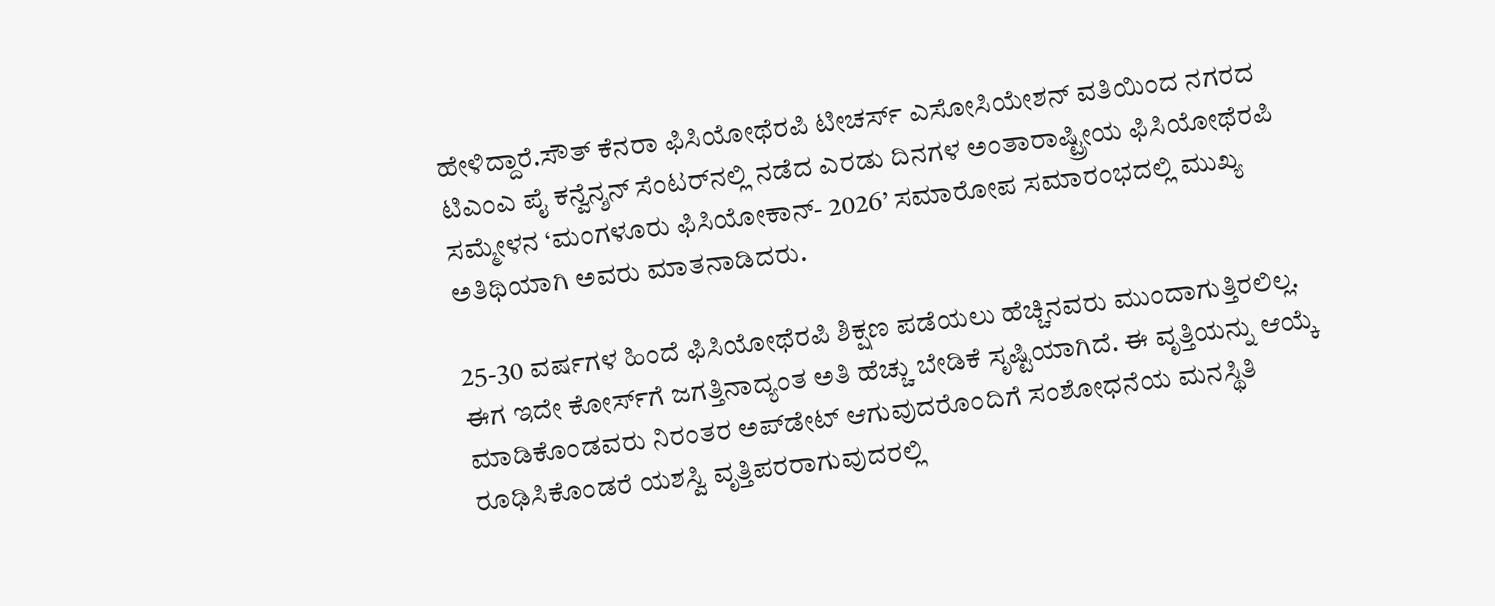ಹೇಳಿದ್ದಾರೆ.ಸೌತ್‌ ಕೆನರಾ ಫಿಸಿಯೋಥೆರಪಿ ಟೀಚರ್ಸ್‌ ಎಸೋಸಿಯೇಶನ್‌ ವತಿಯಿಂದ ನಗರದ ಟಿಎಂಎ ಪೈ ಕನ್ವೆನ್ಶನ್‌ ಸೆಂಟರ್‌ನಲ್ಲಿ ನಡೆದ ಎರಡು ದಿನಗಳ ಅಂತಾರಾಷ್ಟ್ರೀಯ ಫಿಸಿಯೋಥೆರಪಿ ಸಮ್ಮೇಳನ ‘ಮಂಗಳೂರು ಫಿಸಿಯೋಕಾನ್‌- 2026’ ಸಮಾರೋಪ ಸಮಾರಂಭದಲ್ಲಿ ಮುಖ್ಯ ಅತಿಥಿಯಾಗಿ ಅವರು ಮಾತನಾಡಿದರು.

25-30 ವರ್ಷಗಳ ಹಿಂದೆ ಫಿಸಿಯೋಥೆರಪಿ ಶಿಕ್ಷಣ ಪಡೆಯಲು ಹೆಚ್ಚಿನವರು ಮುಂದಾಗುತ್ತಿರಲಿಲ್ಲ. ಈಗ ಇದೇ ಕೋರ್ಸ್‌ಗೆ ಜಗತ್ತಿನಾದ್ಯಂತ ಅತಿ ಹೆಚ್ಚು ಬೇಡಿಕೆ ಸೃಷ್ಟಿಯಾಗಿದೆ. ಈ ವೃತ್ತಿಯನ್ನು ಆಯ್ಕೆ ಮಾಡಿಕೊಂಡವರು ನಿರಂತರ ಅಪ್‌ಡೇಟ್‌ ಆಗುವುದರೊಂದಿಗೆ ಸಂಶೋಧನೆಯ ಮನಸ್ಥಿತಿ ರೂಢಿಸಿಕೊಂಡರೆ ಯಶಸ್ವಿ ವೃತ್ತಿಪರರಾಗುವುದರಲ್ಲಿ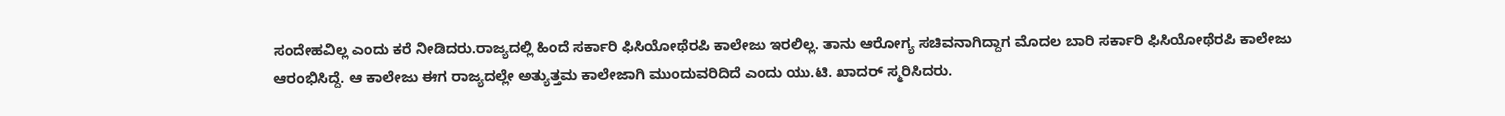ಸಂದೇಹವಿಲ್ಲ ಎಂದು ಕರೆ ನೀಡಿದರು.ರಾಜ್ಯದಲ್ಲಿ ಹಿಂದೆ ಸರ್ಕಾರಿ ಫಿಸಿಯೋಥೆರಪಿ ಕಾಲೇಜು ಇರಲಿಲ್ಲ. ತಾನು ಆರೋಗ್ಯ ಸಚಿವನಾಗಿದ್ದಾಗ ಮೊದಲ ಬಾರಿ ಸರ್ಕಾರಿ ಫಿಸಿಯೋಥೆರಪಿ ಕಾಲೇಜು ಆರಂಭಿಸಿದ್ದೆ. ಆ ಕಾಲೇಜು ಈಗ ರಾಜ್ಯದಲ್ಲೇ ಅತ್ಯುತ್ತಮ ಕಾಲೇಜಾಗಿ ಮುಂದುವರಿದಿದೆ ಎಂದು ಯು.ಟಿ. ಖಾದರ್‌ ಸ್ಮರಿಸಿದರು.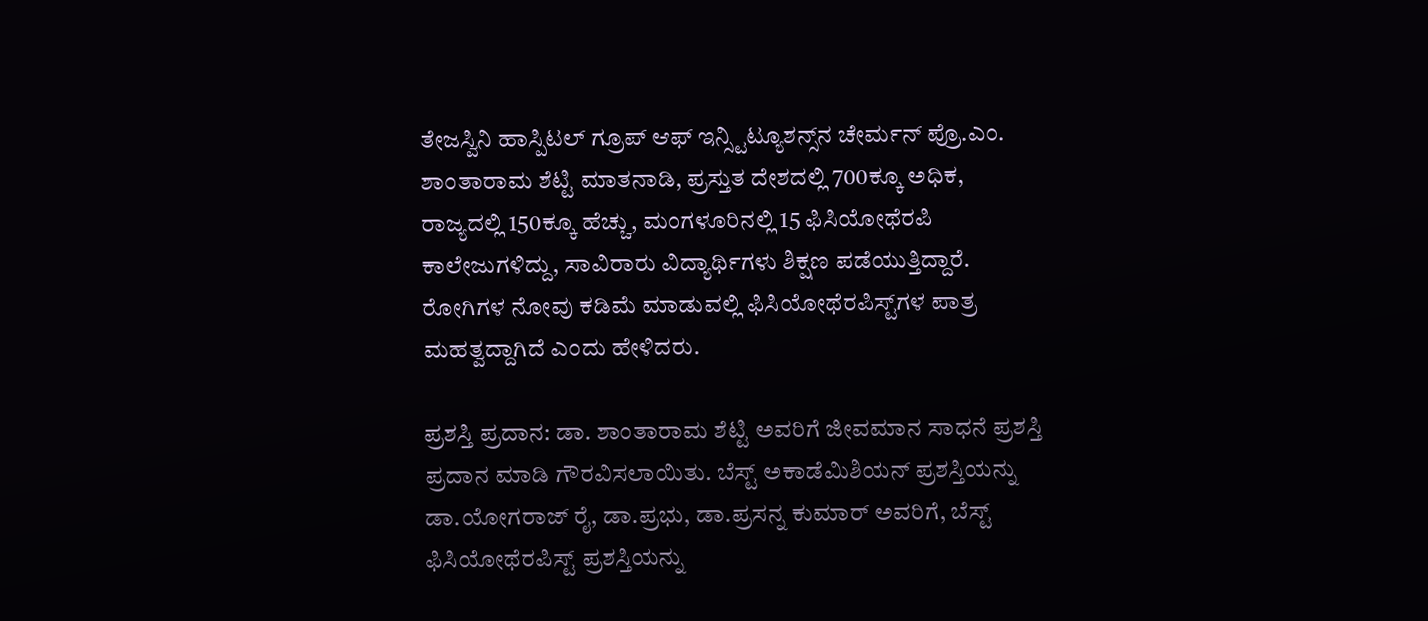ತೇಜಸ್ವಿನಿ ಹಾಸ್ಪಿಟಲ್‌ ಗ್ರೂಪ್‌ ಆಫ್‌ ಇನ್ಸ್ಟಿಟ್ಯೂಶನ್ಸ್‌ನ ಚೇರ್ಮನ್‌ ಪ್ರೊ.ಎಂ. ಶಾಂತಾರಾಮ ಶೆಟ್ಟಿ ಮಾತನಾಡಿ, ಪ್ರಸ್ತುತ ದೇಶದಲ್ಲಿ 700ಕ್ಕೂ ಅಧಿಕ, ರಾಜ್ಯದಲ್ಲಿ 150ಕ್ಕೂ ಹೆಚ್ಚು, ಮಂಗಳೂರಿನಲ್ಲಿ 15 ಫಿಸಿಯೋಥೆರಪಿ ಕಾಲೇಜುಗಳಿದ್ದು, ಸಾವಿರಾರು ವಿದ್ಯಾರ್ಥಿಗಳು ಶಿಕ್ಷಣ ಪಡೆಯುತ್ತಿದ್ದಾರೆ. ರೋಗಿಗಳ ನೋವು ಕಡಿಮೆ ಮಾಡುವಲ್ಲಿ ಫಿಸಿಯೋಥೆರಪಿಸ್ಟ್‌ಗಳ ಪಾತ್ರ ಮಹತ್ವದ್ದಾಗಿದೆ ಎಂದು ಹೇಳಿದರು.

ಪ್ರಶಸ್ತಿ ಪ್ರದಾನ: ಡಾ. ಶಾಂತಾರಾಮ ಶೆಟ್ಟಿ ಅವರಿಗೆ ಜೀವಮಾನ ಸಾಧನೆ ಪ್ರಶಸ್ತಿ ಪ್ರದಾನ ಮಾಡಿ ಗೌರವಿಸಲಾಯಿತು. ಬೆಸ್ಟ್‌ ಅಕಾಡೆಮಿಶಿಯನ್‌ ಪ್ರಶಸ್ತಿಯನ್ನು ಡಾ.ಯೋಗರಾಜ್‌ ರೈ, ಡಾ.ಪ್ರಭು, ಡಾ.ಪ್ರಸನ್ನ ಕುಮಾರ್‌ ಅವರಿಗೆ, ಬೆಸ್ಟ್‌ ಫಿಸಿಯೋಥೆರಪಿಸ್ಟ್‌ ಪ್ರಶಸ್ತಿಯನ್ನು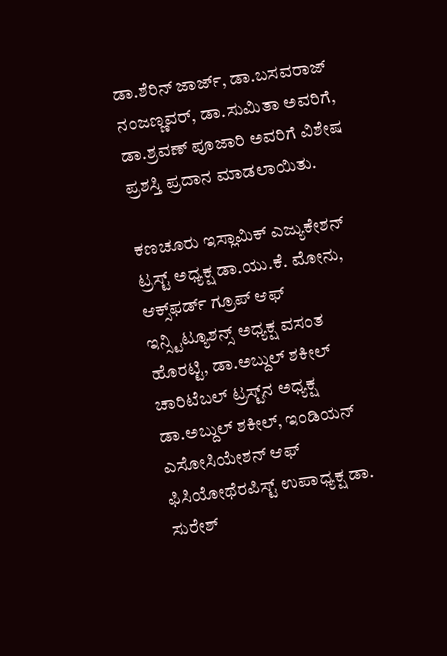ಡಾ.ಶೆರಿನ್‌ ಜಾರ್ಜ್‌, ಡಾ.ಬಸವರಾಜ್‌ ನಂಜಣ್ಣವರ್‌, ಡಾ.ಸುಮಿತಾ ಅವರಿಗೆ, ಡಾ.ಶ್ರವಣ್‌ ಪೂಜಾರಿ ಅವರಿಗೆ ವಿಶೇಷ ಪ್ರಶಸ್ತಿ ಪ್ರದಾನ ಮಾಡಲಾಯಿತು.

ಕಣಚೂರು ಇಸ್ಲಾಮಿಕ್‌ ಎಜ್ಯುಕೇಶನ್‌ ಟ್ರಸ್ಟ್‌ ಅಧ್ಯಕ್ಷ ಡಾ.ಯು.ಕೆ. ಮೋನು, ಆಕ್ಸ್‌ಫರ್ಡ್‌ ಗ್ರೂಪ್‌ ಆಫ್‌ ಇನ್ಸ್ಟಿಟ್ಯೂಶನ್ಸ್‌ ಅಧ್ಯಕ್ಷ ವಸಂತ ಹೊರಟ್ಟಿ, ಡಾ.ಅಬ್ದುಲ್‌ ಶಕೀಲ್‌ ಚಾರಿಟೆಬಲ್‌ ಟ್ರಸ್ಟ್‌ನ ಅಧ್ಯಕ್ಷ ಡಾ.ಅಬ್ದುಲ್‌ ಶಕೀಲ್‌, ಇಂಡಿಯನ್‌ ಎಸೋಸಿಯೇಶನ್‌ ಆಫ್‌ ಫಿಸಿಯೋಥೆರಪಿಸ್ಟ್‌ ಉಪಾಧ್ಯಕ್ಷ ಡಾ. ಸುರೇಶ್‌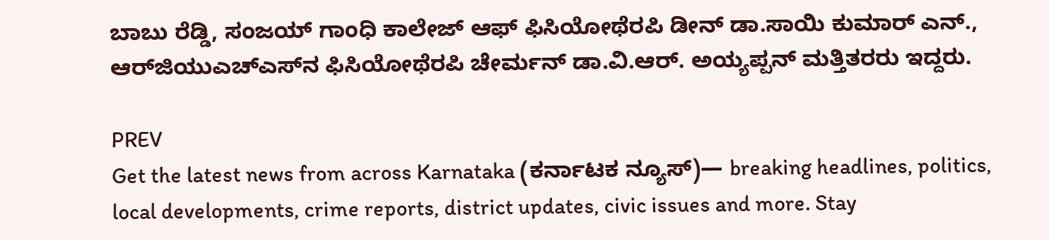ಬಾಬು ರೆಡ್ಡಿ, ಸಂಜಯ್‌ ಗಾಂಧಿ ಕಾಲೇಜ್‌ ಆಫ್‌ ಫಿಸಿಯೋಥೆರಪಿ ಡೀನ್‌ ಡಾ.ಸಾಯಿ ಕುಮಾರ್‌ ಎನ್‌., ಆರ್‌ಜಿಯುಎಚ್‌ಎಸ್‌ನ ಫಿಸಿಯೋಥೆರಪಿ ಚೇರ್ಮನ್‌ ಡಾ.ವಿ.ಆರ್‌. ಅಯ್ಯಪ್ಪನ್‌ ಮತ್ತಿತರರು ಇದ್ದರು.

PREV
Get the latest news from across Karnataka (ಕರ್ನಾಟಕ ನ್ಯೂಸ್)— breaking headlines, politics, local developments, crime reports, district updates, civic issues and more. Stay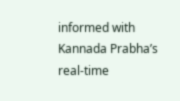informed with Kannada Prabha’s real‑time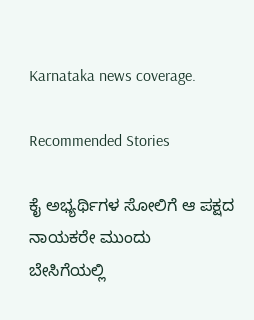Karnataka news coverage.

Recommended Stories

ಕೈ ಅಭ್ಯರ್ಥಿಗಳ ಸೋಲಿಗೆ ಆ ಪಕ್ಷದ ನಾಯಕರೇ ಮುಂದು
ಬೇಸಿಗೆಯಲ್ಲಿ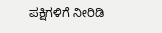ಪಕ್ಷಿಗಳಿಗೆ ನೀರಿಡಿ